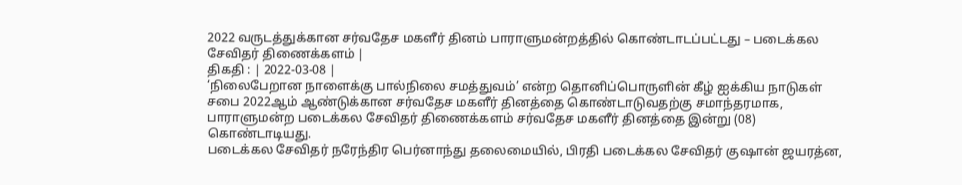2022 வருடத்துக்கான சர்வதேச மகளீர் தினம் பாராளுமன்றத்தில் கொண்டாடப்பட்டது – படைக்கல சேவிதர் திணைக்களம் |
திகதி : | 2022-03-08 |
‘நிலைபேறான நாளைக்கு பால்நிலை சமத்துவம்’ என்ற தொனிப்பொருளின் கீழ் ஐக்கிய நாடுகள் சபை 2022ஆம் ஆண்டுக்கான சர்வதேச மகளீர் தினத்தை கொண்டாடுவதற்கு சமாந்தரமாக, பாராளுமன்ற படைக்கல சேவிதர் திணைக்களம் சர்வதேச மகளீர் தினத்தை இன்று (08) கொண்டாடியது.
படைக்கல சேவிதர் நரேந்திர பெர்னாந்து தலைமையில், பிரதி படைக்கல சேவிதர் குஷான் ஜயரத்ன,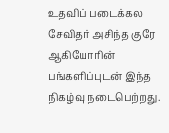உதவிப் படைக்கல சேவிதர் அசிந்த குரே ஆகியோரின் பங்களிப்புடன் இந்த நிகழ்வு நடைபெற்றது.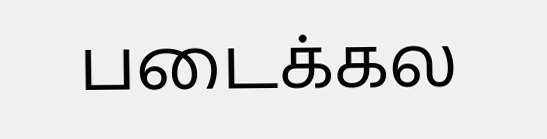படைக்கல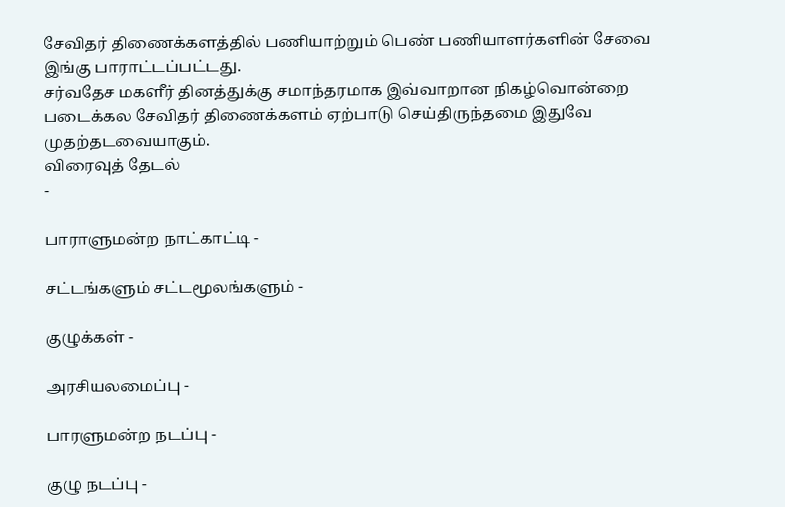சேவிதர் திணைக்களத்தில் பணியாற்றும் பெண் பணியாளர்களின் சேவை இங்கு பாராட்டப்பட்டது.
சர்வதேச மகளீர் தினத்துக்கு சமாந்தரமாக இவ்வாறான நிகழ்வொன்றை படைக்கல சேவிதர் திணைக்களம் ஏற்பாடு செய்திருந்தமை இதுவே முதற்தடவையாகும்.
விரைவுத் தேடல்
-

பாராளுமன்ற நாட்காட்டி -

சட்டங்களும் சட்டமூலங்களும் -

குழுக்கள் -

அரசியலமைப்பு -

பாரளுமன்ற நடப்பு -

குழு நடப்பு -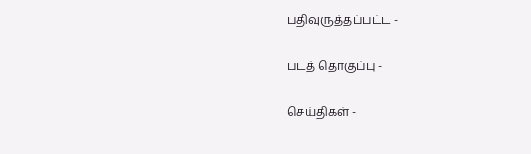பதிவுருத்தப்பட்ட -

படத் தொகுப்பு -

செய்திகள் -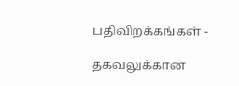பதிவிறக்கங்கள் -

தகவலுக்கான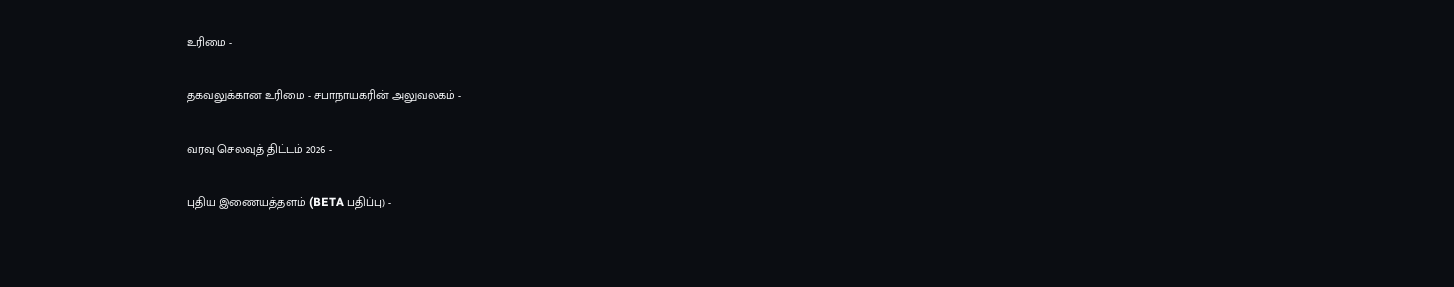உரிமை -

தகவலுக்கான உரிமை - சபாநாயகரின் அலுவலகம் -

வரவு செலவுத் திட்டம் 2026 -

புதிய இணையத்தளம் (BETA பதிப்பு) -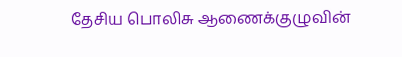தேசிய பொலிசு ஆணைக்குழுவின்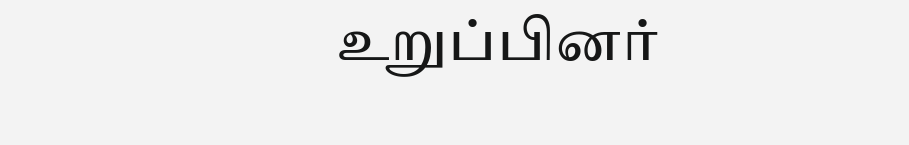உறுப்பினர்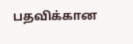பதவிக்கான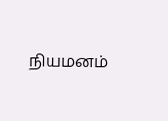நியமனம்